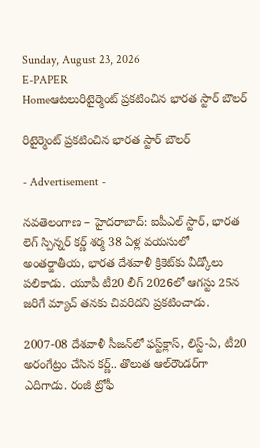Sunday, August 23, 2026
E-PAPER
Homeఆటలురిటైర్మెంట్ ప్రకటించిన భారత స్టార్‌ బౌలర్‌

రిటైర్మెంట్ ప్రకటించిన భారత స్టార్‌ బౌలర్‌

- Advertisement -

నవతెలంగాణ – హైదరాబాద్‌: ఐపీఎల్‌ స్టార్‌, భారత లెగ్‌ స్పిన్నర్ కర్ణ్ శర్మ 38 ఏళ్ల వయసులో అంతర్జాతీయ, భారత దేశవాళీ క్రికెట్‌కు వీడ్కోలు పలికాడు. యూపీ టీ20 లీగ్‌ 2026లో ఆగస్టు 25న జరిగే మ్యాచ్‌ తనకు చివరిదని ప్రకటించాడు.

2007-08 దేశవాళీ సీజన్‌లో ఫస్ట్‌క్లాస్, లిస్ట్-ఏ, టీ20 అరంగేట్రం చేసిన కర్ణ్.. తొలుత ఆల్‌రౌండర్‌గా ఎదిగాడు. రంజీ ట్రోఫీ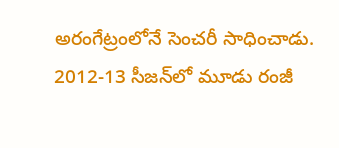అరంగేట్రంలోనే సెంచరీ సాధించాడు. 2012-13 సీజన్‌లో మూడు రంజీ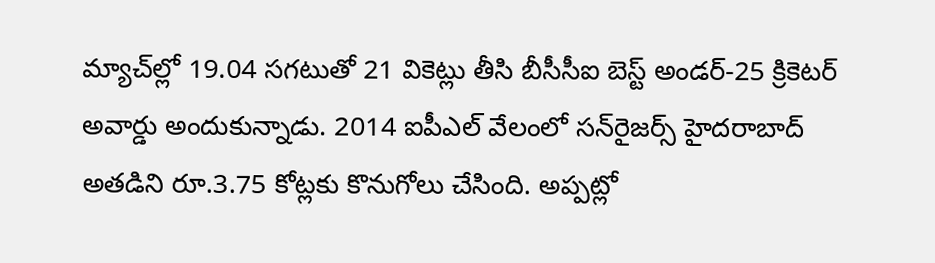మ్యాచ్‌ల్లో 19.04 సగటుతో 21 వికెట్లు తీసి బీసీసీఐ బెస్ట్ అండర్-25 క్రికెటర్ అవార్డు అందుకున్నాడు. 2014 ఐపీఎల్ వేలంలో సన్‌రైజర్స్ హైదరాబాద్ అతడిని రూ.3.75 కోట్లకు కొనుగోలు చేసింది. అప్పట్లో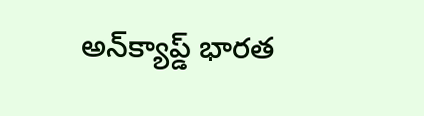అన్‌క్యాప్డ్ భారత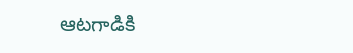ఆటగాడికి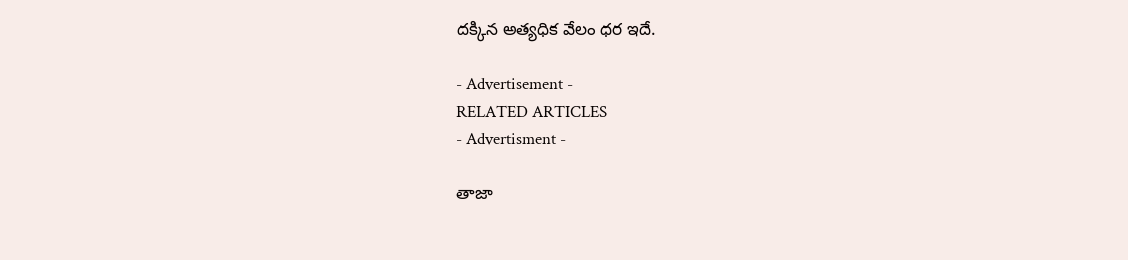దక్కిన అత్యధిక వేలం ధర ఇదే.

- Advertisement -
RELATED ARTICLES
- Advertisment -

తాజా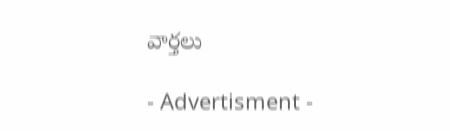వార్తలు

- Advertisment -